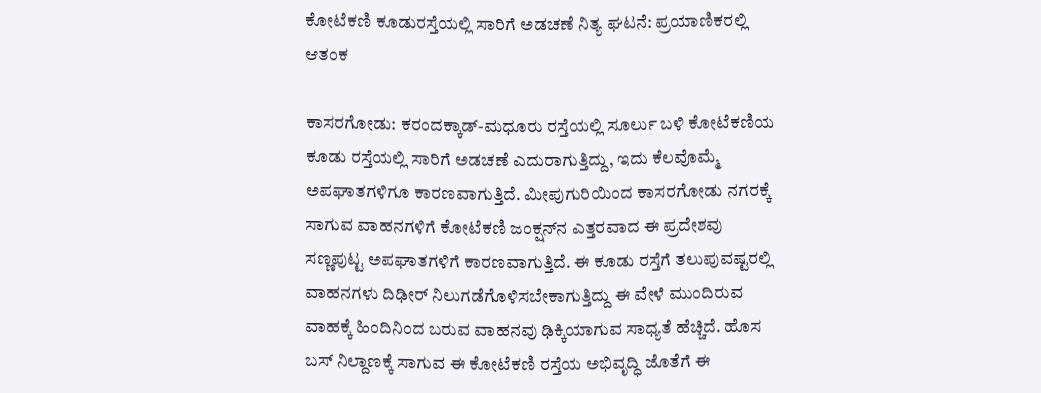ಕೋಟೆಕಣಿ ಕೂಡುರಸ್ತೆಯಲ್ಲಿ ಸಾರಿಗೆ ಅಡಚಣೆ ನಿತ್ಯ ಘಟನೆ: ಪ್ರಯಾಣಿಕರಲ್ಲಿ ಆತಂಕ

ಕಾಸರಗೋಡು: ಕರಂದಕ್ಕಾಡ್-ಮಧೂರು ರಸ್ತೆಯಲ್ಲಿ ಸೂರ್ಲು ಬಳಿ ಕೋಟೆಕಣಿಯ ಕೂಡು ರಸ್ತೆಯಲ್ಲಿ ಸಾರಿಗೆ ಅಡಚಣೆ ಎದುರಾಗುತ್ತಿದ್ದು, ಇದು ಕೆಲವೊಮ್ಮೆ ಅಪಘಾತಗಳಿಗೂ ಕಾರಣವಾಗುತ್ತಿದೆ. ಮೀಪುಗುರಿಯಿಂದ ಕಾಸರಗೋಡು ನಗರಕ್ಕೆ ಸಾಗುವ ವಾಹನಗಳಿಗೆ ಕೋಟೆಕಣಿ ಜಂಕ್ಷನ್‌ನ ಎತ್ತರವಾದ ಈ ಪ್ರದೇಶವು ಸಣ್ಣಪುಟ್ಟ ಅಪಘಾತಗಳಿಗೆ ಕಾರಣವಾಗುತ್ತಿದೆ. ಈ ಕೂಡು ರಸ್ತೆಗೆ ತಲುಪುವಷ್ಟರಲ್ಲಿ ವಾಹನಗಳು ದಿಢೀರ್ ನಿಲುಗಡೆಗೊಳಿಸಬೇಕಾಗುತ್ತಿದ್ದು ಈ ವೇಳೆ ಮುಂದಿರುವ ವಾಹಕ್ಕೆ ಹಿಂದಿನಿಂದ ಬರುವ ವಾಹನವು ಢಿಕ್ಕಿಯಾಗುವ ಸಾಧ್ಯತೆ ಹೆಚ್ಚಿದೆ. ಹೊಸ ಬಸ್ ನಿಲ್ದಾಣಕ್ಕೆ ಸಾಗುವ ಈ ಕೋಟೆಕಣಿ ರಸ್ತೆಯ ಅಭಿವೃದ್ಧಿ ಜೊತೆಗೆ ಈ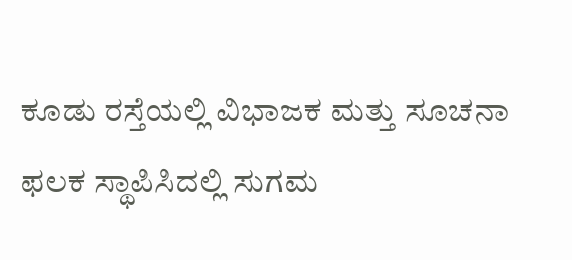ಕೂಡು ರಸ್ತೆಯಲ್ಲಿ ವಿಭಾಜಕ ಮತ್ತು ಸೂಚನಾ ಫಲಕ ಸ್ಥಾಪಿಸಿದಲ್ಲಿ ಸುಗಮ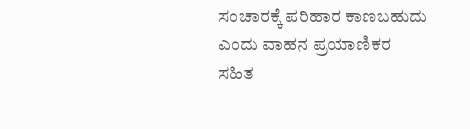ಸಂಚಾರಕ್ಕೆ ಪರಿಹಾರ ಕಾಣಬಹುದು ಎಂದು ವಾಹನ ಪ್ರಯಾಣಿಕರ ಸಹಿತ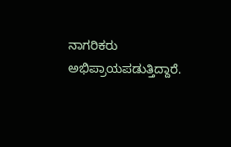ನಾಗರಿಕರು ಅಭಿಪ್ರಾಯಪಡುತ್ತಿದ್ದಾರೆ.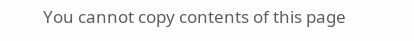You cannot copy contents of this page